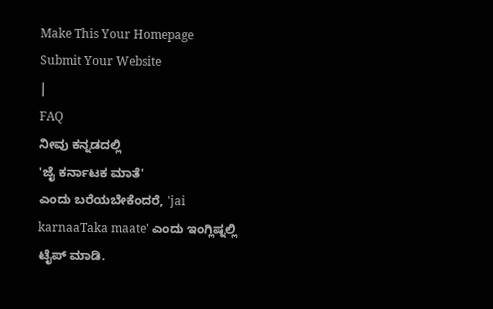Make This Your Homepage
Submit Your Website
|
FAQ
ನೀವು ಕನ್ನಡದಲ್ಲಿ
'ಜೈ ಕರ್ನಾಟಕ ಮಾತೆ'
ಎಂದು ಬರೆಯಬೇಕೆಂದರೆ, 'jai karnaaTaka maate' ಎಂದು ಇಂಗ್ಲಿಷ್ನಲ್ಲಿ ಟೈಪ್ ಮಾಡಿ.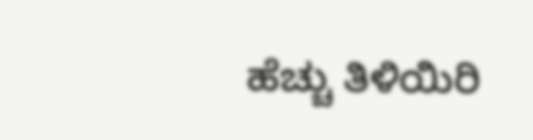ಹೆಚ್ಚು ತಿಳಿಯಿರಿ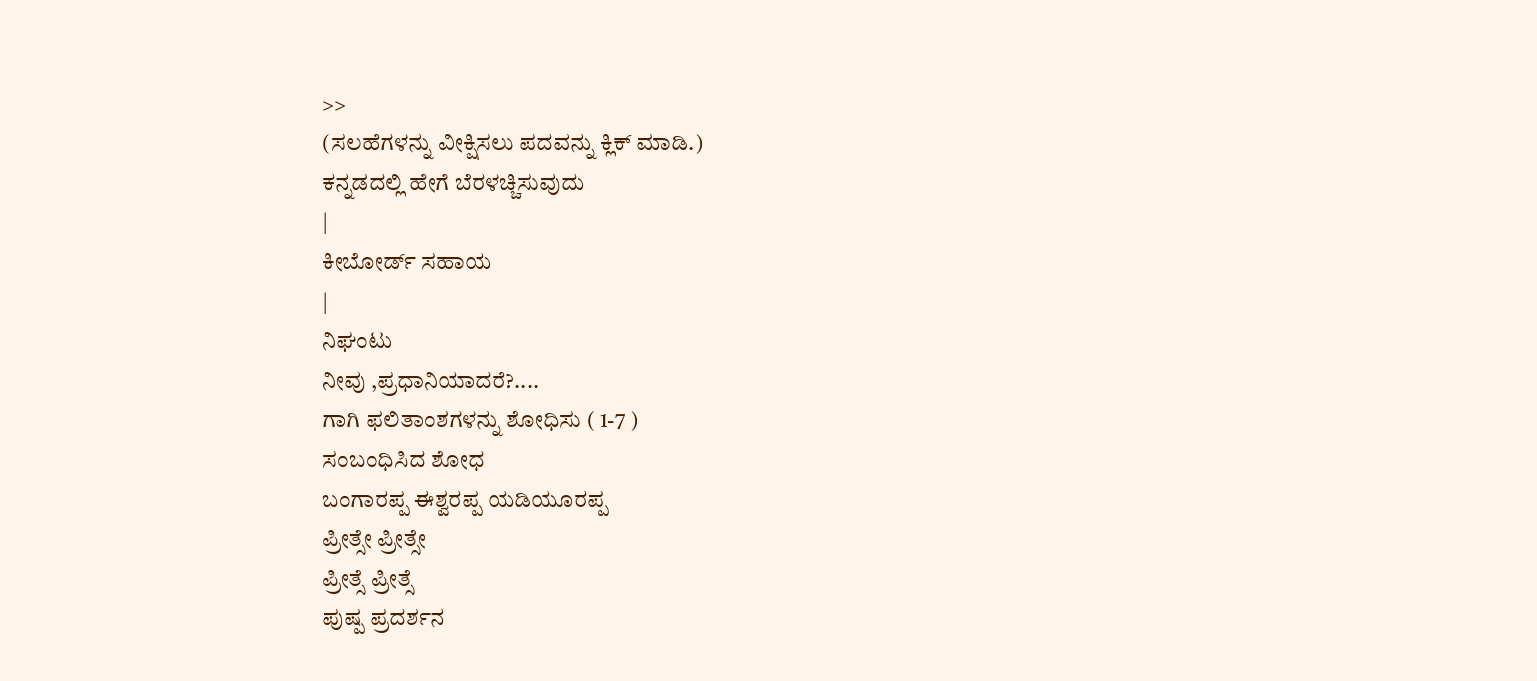>>
(ಸಲಹೆಗಳನ್ನು ವೀಕ್ಷಿಸಲು ಪದವನ್ನು ಕ್ಲಿಕ್ ಮಾಡಿ.)
ಕನ್ನಡದಲ್ಲಿ ಹೇಗೆ ಬೆರಳಚ್ಚಿಸುವುದು
|
ಕೀಬೋರ್ಡ್ ಸಹಾಯ
|
ನಿಘಂಟು
ನೀವು ,ಪ್ರಧಾನಿಯಾದರೆ?....
ಗಾಗಿ ಫಲಿತಾಂಶಗಳನ್ನು ಶೋಧಿಸು ( 1-7 )
ಸಂಬಂಧಿಸಿದ ಶೋಧ
ಬಂಗಾರಪ್ಪ ಈಶ್ವರಪ್ಪ ಯಡಿಯೂರಪ್ಪ
ಪ್ರೀತ್ಸೇ ಪ್ರೀತ್ಸೇ
ಪ್ರೀತ್ಸೆ ಪ್ರೀತ್ಸೆ
ಪುಷ್ಪ ಪ್ರದರ್ಶನ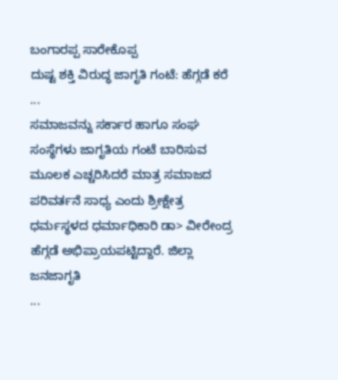ಬಂಗಾರಪ್ಪ ಸಾರೇಕೊಪ್ಪ
ದುಷ್ಟ ಶಕ್ತಿ ವಿರುದ್ಧ ಜಾಗೃತಿ ಗಂಟೆ: ಹೆಗ್ಗಡೆ ಕರೆ ...
ಸಮಾಜವನ್ನು ಸರ್ಕಾರ ಹಾಗೂ ಸಂಘ ಸಂಸ್ಥೆಗಳು ಜಾಗೃತಿಯ ಗಂಟೆ ಬಾರಿಸುವ ಮೂಲಕ ಎಚ್ಚರಿಸಿದರೆ ಮಾತ್ರ ಸಮಾಜದ ಪರಿವರ್ತನೆ ಸಾಧ್ಯ ಎಂದು ಶ್ರೀಕ್ಷೇತ್ರ ಧರ್ಮಸ್ಥಳದ ಧರ್ಮಾಧಿಕಾರಿ ಡಾ> ವೀರೇಂದ್ರ ಹೆಗ್ಗಡೆ ಅಭಿಪ್ರಾಯಪಟ್ಟಿದ್ದಾರೆ. ಜಿಲ್ಲಾ ಜನಜಾಗೃತಿ
...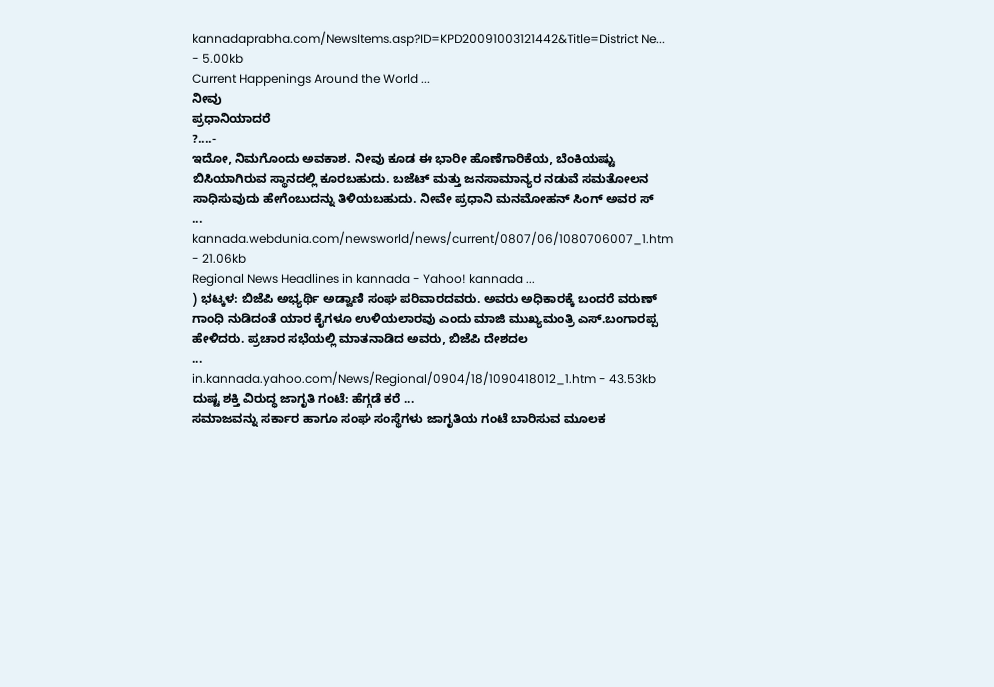kannadaprabha.com/NewsItems.asp?ID=KPD20091003121442&Title=District Ne... - 5.00kb
Current Happenings Around the World ...
ನೀವು
ಪ್ರಧಾನಿಯಾದರೆ
?....-
ಇದೋ, ನಿಮಗೊಂದು ಅವಕಾಶ. ನೀವು ಕೂಡ ಈ ಭಾರೀ ಹೊಣೆಗಾರಿಕೆಯ, ಬೆಂಕಿಯಷ್ಟು ಬಿಸಿಯಾಗಿರುವ ಸ್ಥಾನದಲ್ಲಿ ಕೂರಬಹುದು. ಬಜೆಟ್ ಮತ್ತು ಜನಸಾಮಾನ್ಯರ ನಡುವೆ ಸಮತೋಲನ ಸಾಧಿಸುವುದು ಹೇಗೆಂಬುದನ್ನು ತಿಳಿಯಬಹುದು. ನೀವೇ ಪ್ರಧಾನಿ ಮನಮೋಹನ್ ಸಿಂಗ್ ಅವರ ಸ್
...
kannada.webdunia.com/newsworld/news/current/0807/06/1080706007_1.htm - 21.06kb
Regional News Headlines in kannada - Yahoo! kannada ...
) ಭಟ್ಕಳ: ಬಿಜೆಪಿ ಅಭ್ಯರ್ಥಿ ಅಡ್ವಾಣಿ ಸಂಘ ಪರಿವಾರದವರು. ಅವರು ಅಧಿಕಾರಕ್ಕೆ ಬಂದರೆ ವರುಣ್ ಗಾಂಧಿ ನುಡಿದಂತೆ ಯಾರ ಕೈಗಳೂ ಉಳಿಯಲಾರವು ಎಂದು ಮಾಜಿ ಮುಖ್ಯಮಂತ್ರಿ ಎಸ್.ಬಂಗಾರಪ್ಪ ಹೇಳಿದರು. ಪ್ರಚಾರ ಸಭೆಯಲ್ಲಿ ಮಾತನಾಡಿದ ಅವರು, ಬಿಜೆಪಿ ದೇಶದಲ
...
in.kannada.yahoo.com/News/Regional/0904/18/1090418012_1.htm - 43.53kb
ದುಷ್ಟ ಶಕ್ತಿ ವಿರುದ್ಧ ಜಾಗೃತಿ ಗಂಟೆ: ಹೆಗ್ಗಡೆ ಕರೆ ...
ಸಮಾಜವನ್ನು ಸರ್ಕಾರ ಹಾಗೂ ಸಂಘ ಸಂಸ್ಥೆಗಳು ಜಾಗೃತಿಯ ಗಂಟೆ ಬಾರಿಸುವ ಮೂಲಕ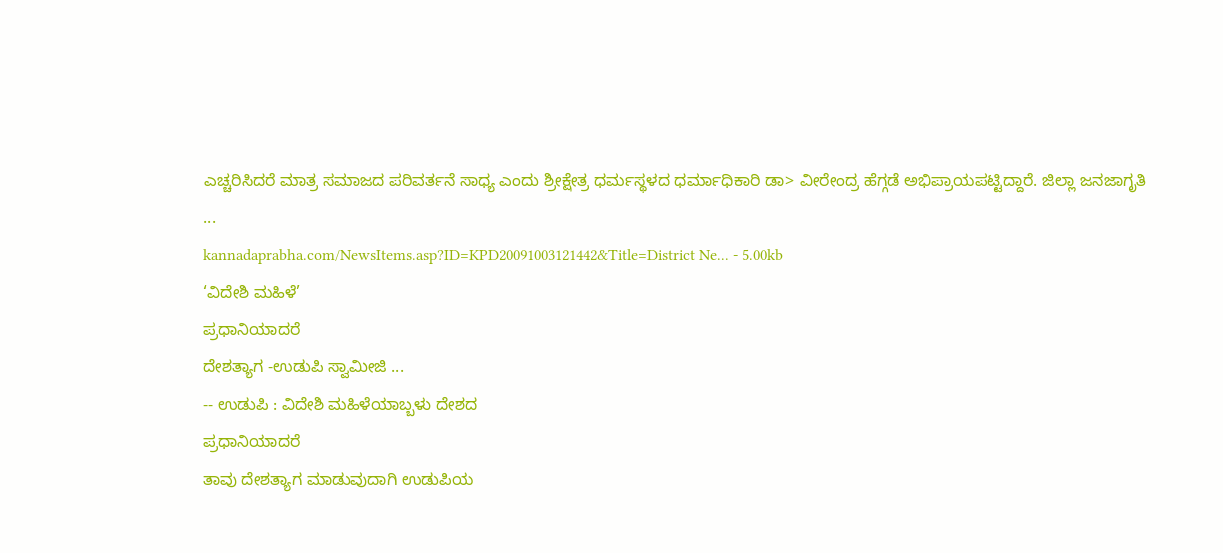ಎಚ್ಚರಿಸಿದರೆ ಮಾತ್ರ ಸಮಾಜದ ಪರಿವರ್ತನೆ ಸಾಧ್ಯ ಎಂದು ಶ್ರೀಕ್ಷೇತ್ರ ಧರ್ಮಸ್ಥಳದ ಧರ್ಮಾಧಿಕಾರಿ ಡಾ> ವೀರೇಂದ್ರ ಹೆಗ್ಗಡೆ ಅಭಿಪ್ರಾಯಪಟ್ಟಿದ್ದಾರೆ. ಜಿಲ್ಲಾ ಜನಜಾಗೃತಿ
...
kannadaprabha.com/NewsItems.asp?ID=KPD20091003121442&Title=District Ne... - 5.00kb
‘ವಿದೇಶಿ ಮಹಿಳೆ’
ಪ್ರಧಾನಿಯಾದರೆ
ದೇಶತ್ಯಾಗ -ಉಡುಪಿ ಸ್ವಾಮೀಜಿ ...
-- ಉಡುಪಿ : ವಿದೇಶಿ ಮಹಿಳೆಯಾಬ್ಬಳು ದೇಶದ
ಪ್ರಧಾನಿಯಾದರೆ
ತಾವು ದೇಶತ್ಯಾಗ ಮಾಡುವುದಾಗಿ ಉಡುಪಿಯ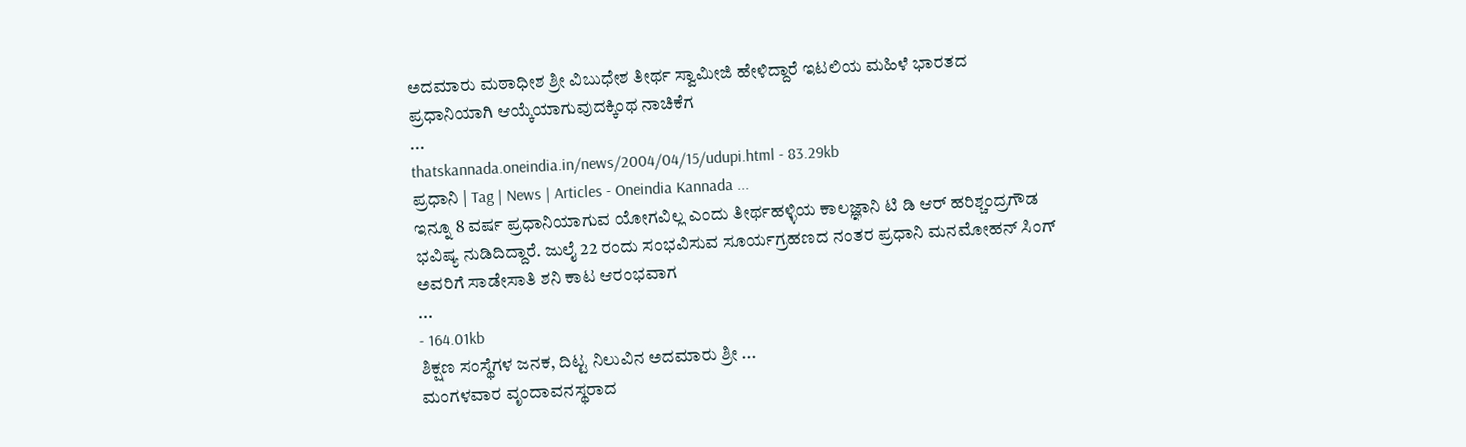ಅದಮಾರು ಮಠಾಧೀಶ ಶ್ರೀ ವಿಬುಧೇಶ ತೀರ್ಥ ಸ್ವಾಮೀಜಿ ಹೇಳಿದ್ದಾರೆ ಇಟಲಿಯ ಮಹಿಳೆ ಭಾರತದ ಪ್ರಧಾನಿಯಾಗಿ ಆಯ್ಕೆಯಾಗುವುದಕ್ಕಿಂಥ ನಾಚಿಕೆಗ
...
thatskannada.oneindia.in/news/2004/04/15/udupi.html - 83.29kb
ಪ್ರಧಾನಿ | Tag | News | Articles - Oneindia Kannada ...
ಇನ್ನೂ 8 ವರ್ಷ ಪ್ರಧಾನಿಯಾಗುವ ಯೋಗವಿಲ್ಲ ಎಂದು ತೀರ್ಥಹಳ್ಳಿಯ ಕಾಲಜ್ಞಾನಿ ಟಿ ಡಿ ಆರ್ ಹರಿಶ್ಚಂದ್ರಗೌಡ ಭವಿಷ್ಯ ನುಡಿದಿದ್ದಾರೆ. ಜುಲೈ 22 ರಂದು ಸಂಭವಿಸುವ ಸೂರ್ಯಗ್ರಹಣದ ನಂತರ ಪ್ರಧಾನಿ ಮನಮೋಹನ್ ಸಿಂಗ್ ಅವರಿಗೆ ಸಾಡೇಸಾತಿ ಶನಿ ಕಾಟ ಆರಂಭವಾಗ
...
- 164.01kb
ಶಿಕ್ಷಣ ಸಂಸ್ಥೆಗಳ ಜನಕ, ದಿಟ್ಟ ನಿಲುವಿನ ಅದಮಾರು ಶ್ರೀ ...
ಮಂಗಳವಾರ ವೃಂದಾವನಸ್ಥರಾದ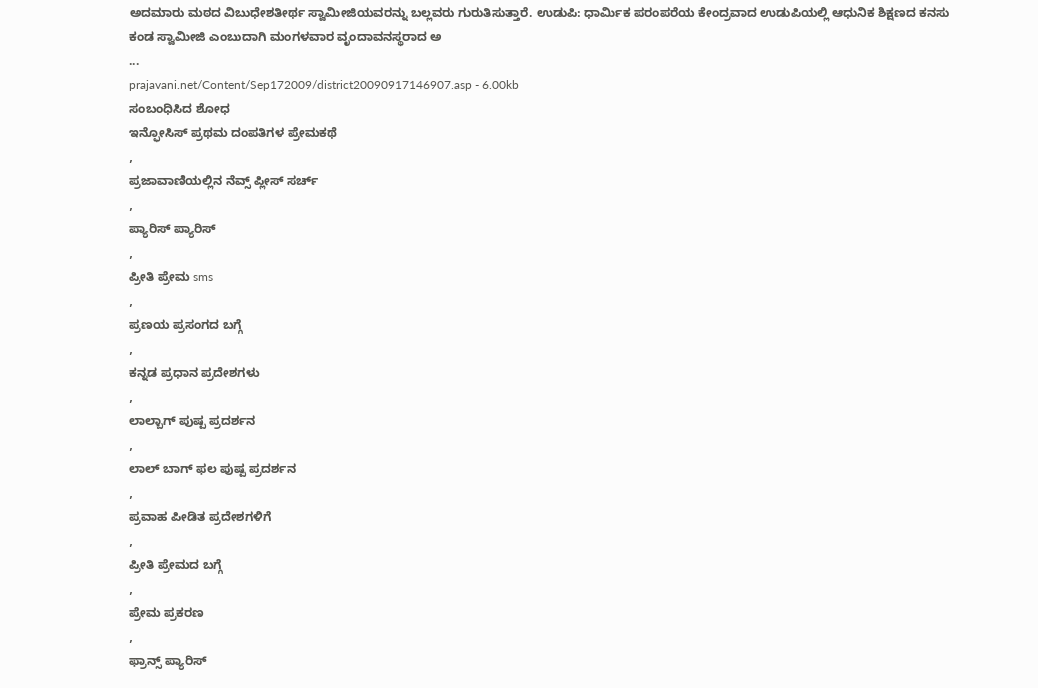ಅದಮಾರು ಮಠದ ವಿಬುಧೇಶತೀರ್ಥ ಸ್ವಾಮೀಜಿಯವರನ್ನು ಬಲ್ಲವರು ಗುರುತಿಸುತ್ತಾರೆ. ಉಡುಪಿ: ಧಾರ್ಮಿಕ ಪರಂಪರೆಯ ಕೇಂದ್ರವಾದ ಉಡುಪಿಯಲ್ಲಿ ಆಧುನಿಕ ಶಿಕ್ಷಣದ ಕನಸು ಕಂಡ ಸ್ವಾಮೀಜಿ ಎಂಬುದಾಗಿ ಮಂಗಳವಾರ ವೃಂದಾವನಸ್ಥರಾದ ಅ
...
prajavani.net/Content/Sep172009/district20090917146907.asp - 6.00kb
ಸಂಬಂಧಿಸಿದ ಶೋಧ
ಇನ್ಫೋಸಿಸ್ ಪ್ರಥಮ ದಂಪತಿಗಳ ಪ್ರೇಮಕಥೆ
,
ಪ್ರಜಾವಾಣಿಯಲ್ಲಿನ ನೆವ್ಸ್ ಪ್ಲೀಸ್ ಸರ್ಚ್
,
ಪ್ಯಾರಿಸ್ ಪ್ಯಾರಿಸ್
,
ಪ್ರೀತಿ ಪ್ರೇಮ sms
,
ಪ್ರಣಯ ಪ್ರಸಂಗದ ಬಗ್ಗೆ
,
ಕನ್ನಡ ಪ್ರಧಾನ ಪ್ರದೇಶಗಳು
,
ಲಾಲ್ಬಾಗ್ ಪುಷ್ಪ ಪ್ರದರ್ಶನ
,
ಲಾಲ್ ಬಾಗ್ ಫಲ ಪುಷ್ಪ ಪ್ರದರ್ಶನ
,
ಪ್ರವಾಹ ಪೀಡಿತ ಪ್ರದೇಶಗಳಿಗೆ
,
ಪ್ರೀತಿ ಪ್ರೇಮದ ಬಗ್ಗೆ
,
ಪ್ರೇಮ ಪ್ರಕರಣ
,
ಫ್ರಾನ್ಸ್ ಪ್ಯಾರಿಸ್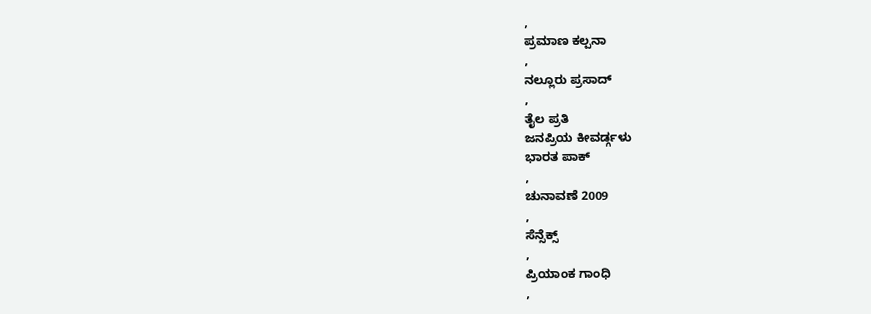,
ಪ್ರಮಾಣ ಕಲ್ಪನಾ
,
ನಲ್ಲೂರು ಪ್ರಸಾದ್
,
ತೈಲ ಪ್ರತಿ
ಜನಪ್ರಿಯ ಕೀವರ್ಡ್ಗಳು
ಭಾರತ ಪಾಕ್
,
ಚುನಾವಣೆ 2009
,
ಸೆನ್ಸೆಕ್ಸ್
,
ಪ್ರಿಯಾಂಕ ಗಾಂಧಿ
,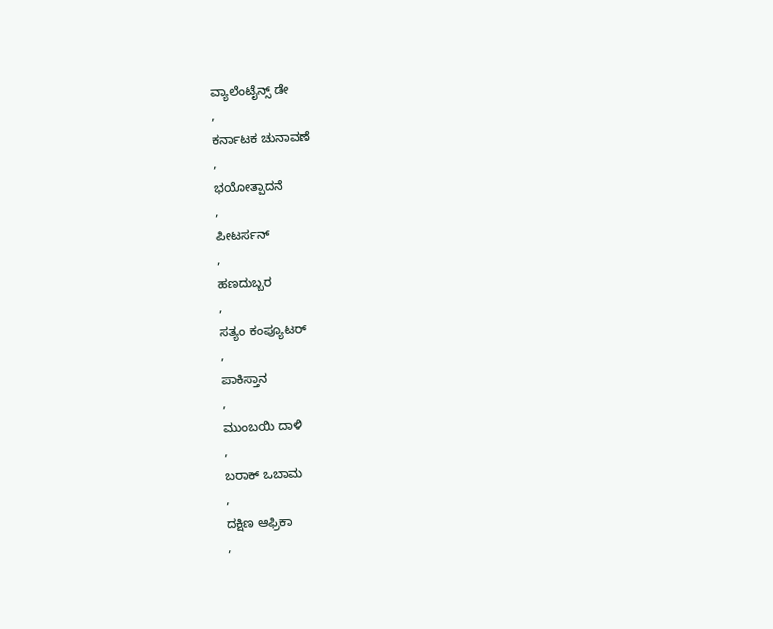ವ್ಯಾಲೆಂಟೈನ್ಸ್ ಡೇ
,
ಕರ್ನಾಟಕ ಚುನಾವಣೆ
,
ಭಯೋತ್ಪಾದನೆ
,
ಪೀಟರ್ಸನ್
,
ಹಣದುಬ್ಬರ
,
ಸತ್ಯಂ ಕಂಪ್ಯೂಟರ್
,
ಪಾಕಿಸ್ತಾನ
,
ಮುಂಬಯಿ ದಾಳಿ
,
ಬರಾಕ್ ಒಬಾಮ
,
ದಕ್ಷಿಣ ಆಫ್ರಿಕಾ
,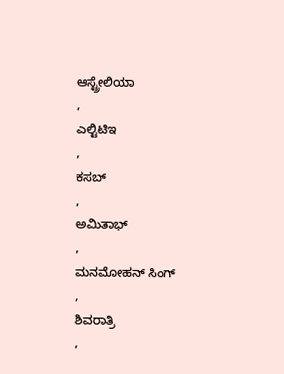ಆಸ್ಟ್ರೇಲಿಯಾ
,
ಎಲ್ಟಿಟಿಇ
,
ಕಸಬ್
,
ಅಮಿತಾಭ್
,
ಮನಮೋಹನ್ ಸಿಂಗ್
,
ಶಿವರಾತ್ರಿ
,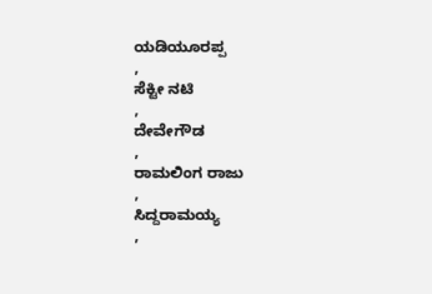ಯಡಿಯೂರಪ್ಪ
,
ಸೆಕ್ಟೀ ನಟಿ
,
ದೇವೇಗೌಡ
,
ರಾಮಲಿಂಗ ರಾಜು
,
ಸಿದ್ದರಾಮಯ್ಯ
,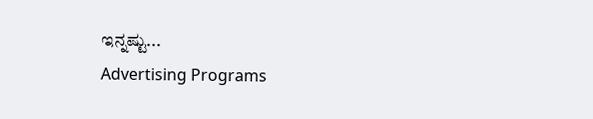ಇನ್ನಷ್ಟು...
Advertising Programs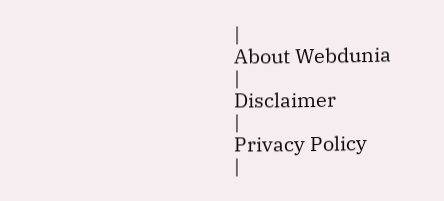|
About Webdunia
|
Disclaimer
|
Privacy Policy
|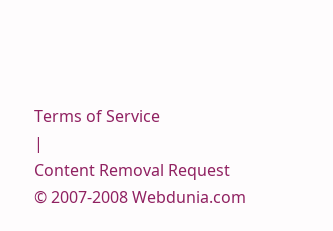Terms of Service
|
Content Removal Request
© 2007-2008 Webdunia.com